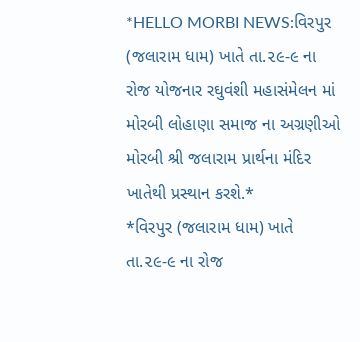*HELLO MORBI NEWS:વિરપુર (જલારામ ધામ) ખાતે તા.૨૯-૯ ના રોજ યોજનાર રઘુવંશી મહાસંમેલન માં મોરબી લોહાણા સમાજ ના અગ્રણીઓ મોરબી શ્રી જલારામ પ્રાર્થના મંદિર ખાતેથી પ્રસ્થાન કરશે.*
*વિરપુર (જલારામ ધામ) ખાતે તા.૨૯-૯ ના રોજ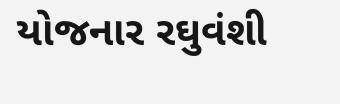યોજનાર રઘુવંશી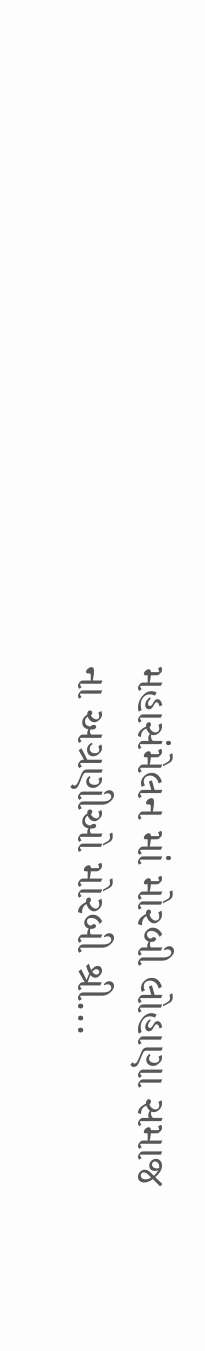મહાસંમેલન માં મોરબી લોહાણા સમાજ ના અગ્રણીઓ મોરબી શ્રી...